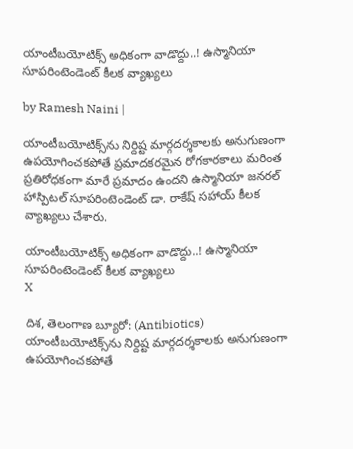యాంటీబయోటిక్స్ అధికంగా వాడొద్దు..! ఉస్మానియా సూపరింటెండెంట్ కీలక వ్యాఖ్యలు

by Ramesh Naini |

యాంటీబయోటిక్స్‌ను నిర్దిష్ట మార్గదర్శకాలకు అనుగుణంగా ఉపయోగించకపోతే ప్రమాదకరమైన రోగకారకాలు మరింత ప్రతిరోధకంగా మారే ప్రమాదం ఉందని ఉస్మానియా జనరల్ హాస్పిటల్ సూపరింటెండెంట్ డా. రాకేష్ సహాయ్ కీలక వ్యాఖ్యలు చేశారు.

యాంటీబయోటిక్స్ అధికంగా వాడొద్దు..! ఉస్మానియా సూపరింటెండెంట్ కీలక వ్యాఖ్యలు
X

దిశ, తెలంగాణ బ్యూరో: (Antibiotics) యాంటీబయోటిక్స్‌ను నిర్దిష్ట మార్గదర్శకాలకు అనుగుణంగా ఉపయోగించకపోతే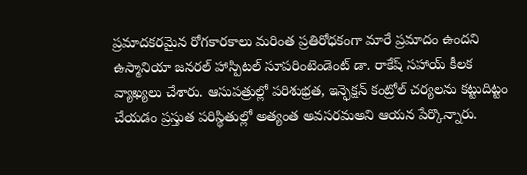ప్రమాదకరమైన రోగకారకాలు మరింత ప్రతిరోధకంగా మారే ప్రమాదం ఉందని ఉస్మానియా జనరల్ హాస్పిటల్ సూపరింటెండెంట్ డా. రాకేష్ సహాయ్ కీలక వ్యాఖ్యలు చేశారు. ఆసుపత్రుల్లో పరిశుభ్రత, ఇన్ఫెక్షన్ కంట్రోల్ చర్యలను కట్టుదిట్టం చేయడం ప్రస్తుత పరిస్థితుల్లో అత్యంత అవసరమఅని ఆయన పేర్కొన్నారు.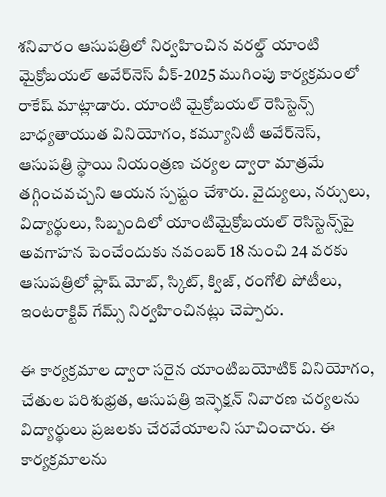శనివారం ఆసుపత్రిలో నిర్వహించిన వరల్డ్ యాంటి మైక్రోబయల్ అవేర్‌నెస్ వీక్-2025 ముగింపు కార్యక్రమంలో రాకేష్ మాట్లాడారు. యాంటి మైక్రోబయల్ రెసిస్టెన్స్‌ బాధ్యతాయుత వినియోగం, కమ్యూనిటీ అవేర్‌నెస్, ఆసుపత్రి స్థాయి నియంత్రణ చర్యల ద్వారా మాత్రమే తగ్గించవచ్చని ఆయన స్పష్టం చేశారు. వైద్యులు, నర్సులు, విద్యార్థులు, సిబ్బందిలో యాంటిమైక్రోబయల్ రెసిస్టెన్స్‌పై అవగాహన పెంచేందుకు నవంబర్ 18 నుంచి 24 వరకు ఆసుపత్రిలో ఫ్లాష్ మోబ్, స్కిట్, క్విజ్, రంగోలి పోటీలు, ఇంటరాక్టివ్ గేమ్స్ నిర్వహించినట్లు చెప్పారు.

ఈ కార్యక్రమాల ద్వారా సరైన యాంటిబయోటిక్ వినియోగం, చేతుల పరిశుభ్రత, ఆసుపత్రి ఇన్ఫెక్షన్ నివారణ చర్యలను విద్యార్థులు ప్రజలకు చేరవేయాలని సూచించారు. ఈ కార్యక్రమాలను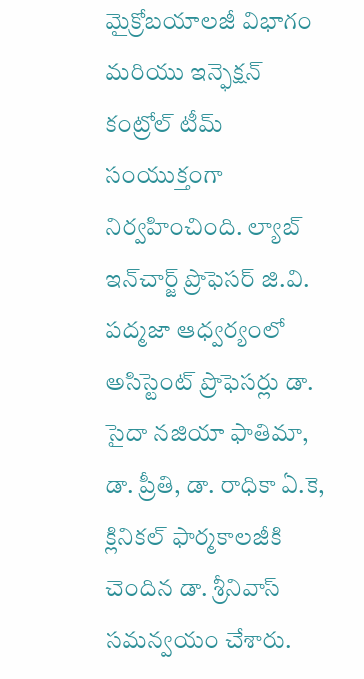మైక్రోబయాలజీ విభాగం మరియు ఇన్ఫెక్షన్ కంట్రోల్ టీమ్ సంయుక్తంగా నిర్వహించింది. ల్యాబ్ ఇన్‌చార్జ్ ప్రొఫెసర్ జి.వి. పద్మజా ఆధ్వర్యంలో అసిస్టెంట్ ప్రొఫెసర్లు డా. సైదా నజియా ఫాతిమా, డా. ప్రీతి, డా. రాధికా ఏ.కె, క్లినికల్ ఫార్మకాలజీకి చెందిన డా. శ్రీనివాస్ సమన్వయం చేశారు.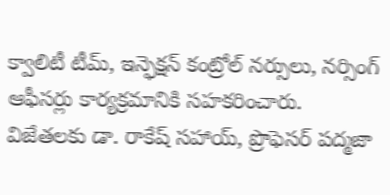క్వాలిటీ టీమ్, ఇన్ఫెక్షన్ కంట్రోల్ నర్సులు, నర్సింగ్ ఆఫీసర్లు కార్యక్రమానికి సహకరించారు. విజేతలకు డా. రాకేష్ సహాయ్, ప్రొఫెసర్ పద్మజా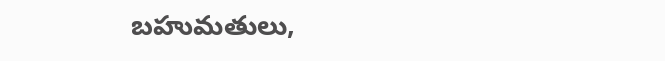బహుమతులు,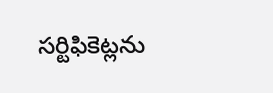సర్టిఫికెట్లను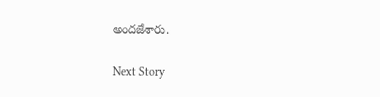అందజేశారు.

Next Story